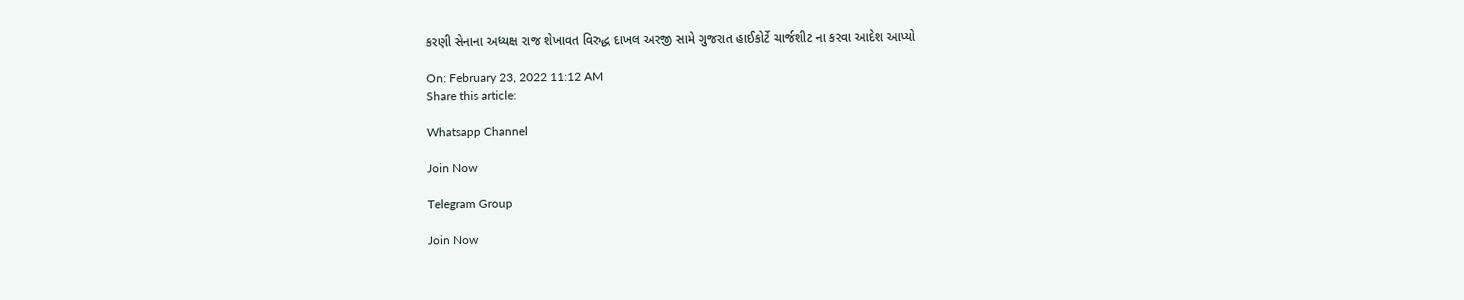કરણી સેનાના અધ્યક્ષ રાજ શેખાવત વિરુદ્ધ દાખલ અરજી સામે ગુજરાત હાઈકોર્ટે ચાર્જશીટ ના કરવા આદેશ આપ્યો

On: February 23, 2022 11:12 AM
Share this article:

Whatsapp Channel

Join Now

Telegram Group

Join Now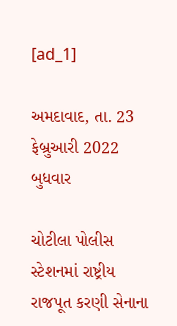[ad_1]

અમદાવાદ, તા. 23 ફેબ્રુઆરી 2022 બુધવાર

ચોટીલા પોલીસ સ્ટેશનમાં રાષ્ટ્રીય રાજપૂત કરણી સેનાના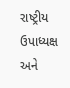રાષ્ટ્રીય ઉપાધ્યક્ષ અને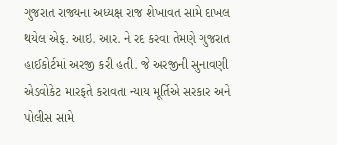ગુજરાત રાજ્યના અધ્યક્ષ રાજ શેખાવત સામે દાખલ થયેલ એફ. આઇ. આર. ને રદ કરવા તેમણે ગુજરાત હાઈકોર્ટમાં અરજી કરી હતી. જે અરજીની સુનાવણી એડવોકેટ મારફતે કરાવતા ન્યાય મૂર્તિએ સરકાર અને પોલીસ સામે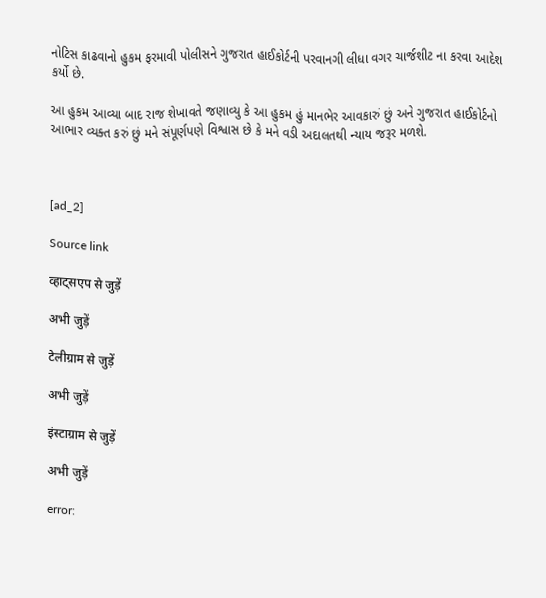નોટિસ કાઢવાનો હુકમ ફરમાવી પોલીસને ગુજરાત હાઈકોર્ટની પરવાનગી લીધા વગર ચાર્જશીટ ના કરવા આદેશ કર્યો છે.

આ હુકમ આવ્યા બાદ રાજ શેખાવતે જણાવ્યુ કે આ હુકમ હું માનભેર આવકારું છું અને ગુજરાત હાઈકોર્ટનો આભાર વ્યક્ત કરું છું મને સંપૂર્ણપણે વિશ્વાસ છે કે મને વડી અદાલતથી ન્યાય જરૂર મળશે.



[ad_2]

Source link

व्हाट्सएप से जुड़ें

अभी जुड़ें

टेलीग्राम से जुड़ें

अभी जुड़ें

इंस्टाग्राम से जुड़ें

अभी जुड़ें

error: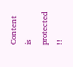Content is protected !!